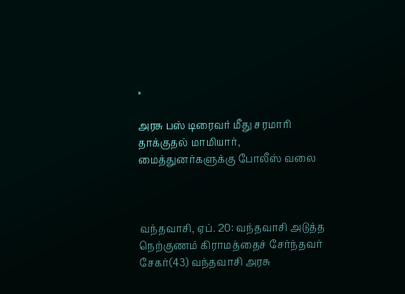×

அரசு பஸ் டிரைவர் மீது சரமாரி தாக்குதல் மாமியார், மைத்துனர்களுக்கு போலீஸ் வலை



வந்தவாசி, ஏப். 20: வந்தவாசி அடுத்த நெற்குணம் கிராமத்தைச் சேர்ந்தவர் சேகர்(43) வந்தவாசி அரசு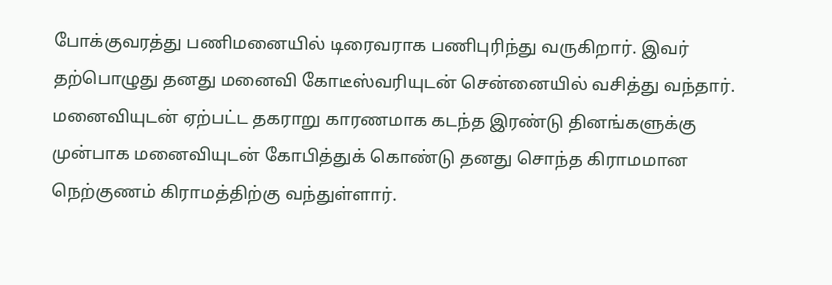போக்குவரத்து பணிமனையில் டிரைவராக பணிபுரிந்து வருகிறார். இவர் தற்பொழுது தனது மனைவி கோடீஸ்வரியுடன் சென்னையில் வசித்து வந்தார். மனைவியுடன் ஏற்பட்ட தகராறு காரணமாக கடந்த இரண்டு தினங்களுக்கு முன்பாக மனைவியுடன் கோபித்துக் கொண்டு தனது சொந்த கிராமமான நெற்குணம் கிராமத்திற்கு வந்துள்ளார்.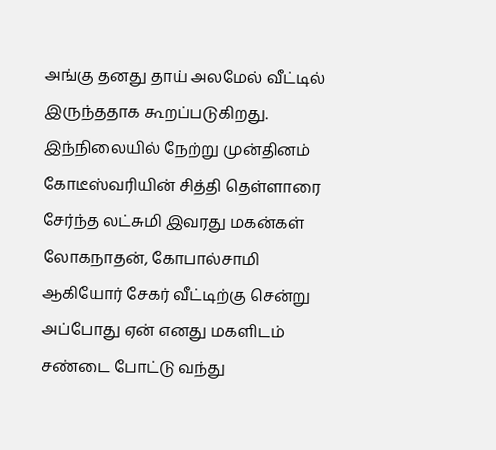அங்கு தனது தாய் அலமேல் வீட்டில் இருந்ததாக கூறப்படுகிறது. இந்நிலையில் நேற்று முன்தினம் கோடீஸ்வரியின் சித்தி தெள்ளாரை சேர்ந்த லட்சுமி இவரது மகன்கள் லோகநாதன், கோபால்சாமி ஆகியோர் சேகர் வீட்டிற்கு சென்று அப்போது ஏன் எனது மகளிடம் சண்டை போட்டு வந்து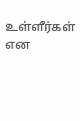உள்ளீர்கள் என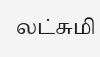லட்சுமி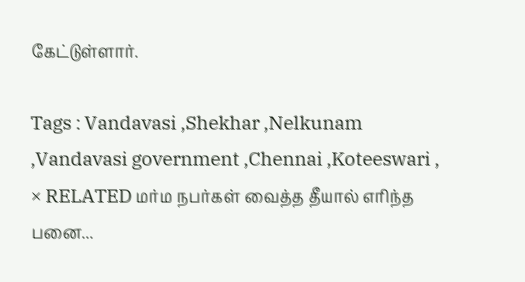கேட்டுள்ளார்.

Tags : Vandavasi ,Shekhar ,Nelkunam ,Vandavasi government ,Chennai ,Koteeswari ,
× RELATED மர்ம நபர்கள் வைத்த தீயால் எரிந்த பனை...